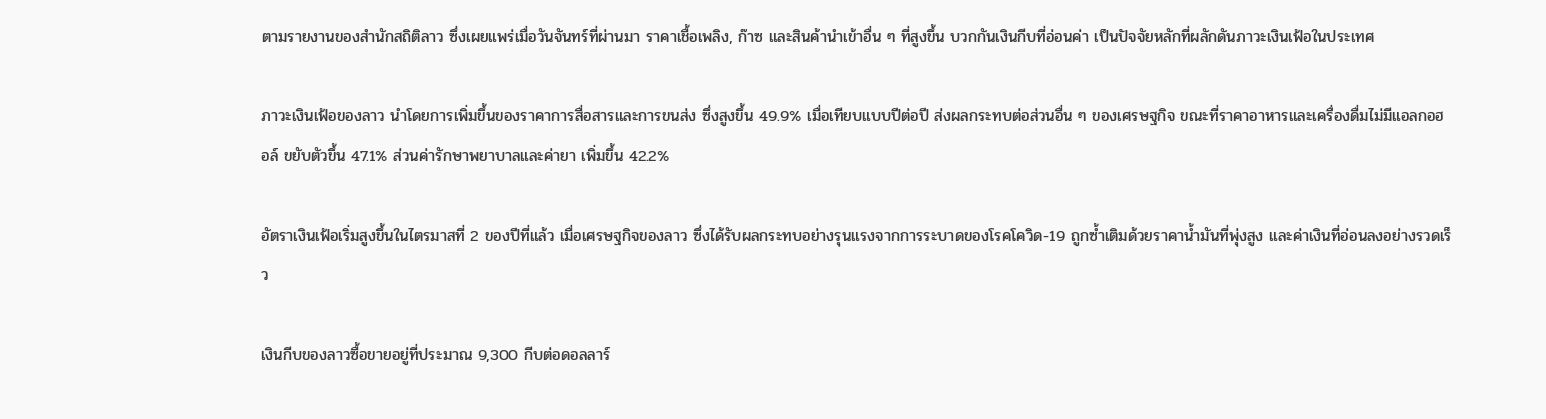ตามรายงานของสำนักสถิติลาว ซึ่งเผยแพร่เมื่อวันจันทร์ที่ผ่านมา ราคาเชื้อเพลิง, ก๊าซ และสินค้านำเข้าอื่น ๆ ที่สูงขึ้น บวกกันเงินกีบที่อ่อนค่า เป็นปัจจัยหลักที่ผลักดันภาวะเงินเฟ้อในประเทศ

ภาวะเงินเฟ้อของลาว นำโดยการเพิ่มขึ้นของราคาการสื่อสารและการขนส่ง ซึ่งสูงขึ้น 49.9% เมื่อเทียบแบบปีต่อปี ส่งผลกระทบต่อส่วนอื่น ๆ ของเศรษฐกิจ ขณะที่ราคาอาหารและเครื่องดื่มไม่มีแอลกอฮอล์ ขยับตัวขึ้น 47.1% ส่วนค่ารักษาพยาบาลและค่ายา เพิ่มขึ้น 42.2%

อัตราเงินเฟ้อเริ่มสูงขึ้นในไตรมาสที่ 2 ของปีที่แล้ว เมื่อเศรษฐกิจของลาว ซึ่งได้รับผลกระทบอย่างรุนแรงจากการระบาดของโรคโควิด-19 ถูกซ้ำเติมด้วยราคาน้ำมันที่พุ่งสูง และค่าเงินที่อ่อนลงอย่างรวดเร็ว

เงินกีบของลาวซื้อขายอยู่ที่ประมาณ 9,300 กีบต่อดอลลาร์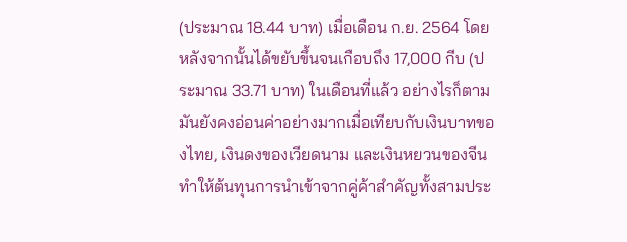(ประมาณ 18.44 บาท) เมื่อเดือน ก.ย. 2564 โดยหลังจากนั้นได้ขยับขึ้นจนเกือบถึง 17,000 กีบ (ประมาณ 33.71 บาท) ในเดือนที่แล้ว อย่างไรก็ตาม มันยังคงอ่อนค่าอย่างมากเมื่อเทียบกับเงินบาทของไทย, เงินดงของเวียดนาม และเงินหยวนของจีน ทำให้ต้นทุนการนำเข้าจากคู่ค้าสำคัญทั้งสามประ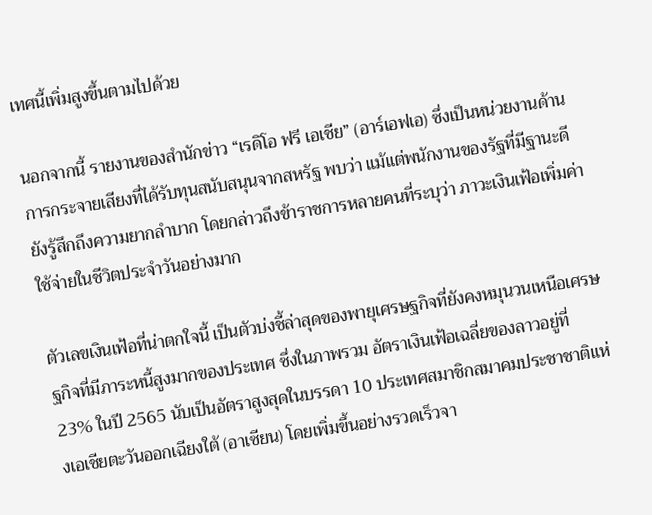เทศนี้เพิ่มสูงขึ้นตามไปด้วย

นอกจากนี้ รายงานของสำนักข่าว “เรดิโอ ฟรี เอเชีย” (อาร์เอฟเอ) ซึ่งเป็นหน่วยงานด้านการกระจายเสียงที่ได้รับทุนสนับสนุนจากสหรัฐ พบว่า แม้แต่พนักงานของรัฐที่มีฐานะดียังรู้สึกถึงความยากลำบาก โดยกล่าวถึงข้าราชการหลายคนที่ระบุว่า ภาวะเงินเฟ้อเพิ่มค่าใช้จ่ายในชีวิตประจำวันอย่างมาก

ตัวเลขเงินเฟ้อที่น่าตกใจนี้ เป็นตัวบ่งชี้ล่าสุดของพายุเศรษฐกิจที่ยังคงหมุนวนเหนือเศรษฐกิจที่มีภาระหนี้สูงมากของประเทศ ซึ่งในภาพรวม อัตราเงินเฟ้อเฉลี่ยของลาวอยู่ที่ 23% ในปี 2565 นับเป็นอัตราสูงสุดในบรรดา 10 ประเทศสมาชิกสมาคมประชาชาติแห่งเอเชียตะวันออกเฉียงใต้ (อาเซียน) โดยเพิ่มขึ้นอย่างรวดเร็วจา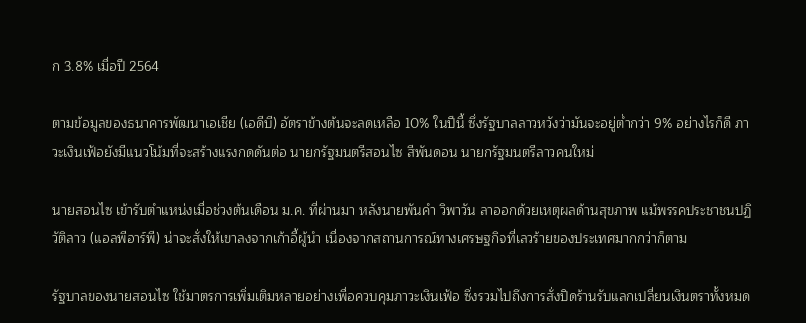ก 3.8% เมื่อปี 2564

ตามข้อมูลของธนาคารพัฒนาเอเชีย (เอดีบี) อัตราข้างต้นจะลดเหลือ 10% ในปีนี้ ซึ่งรัฐบาลลาวหวังว่ามันจะอยู่ต่ำกว่า 9% อย่างไรก็ดี ภาวะเงินเฟ้อยังมีแนวโน้มที่จะสร้างแรงกดดันต่อ นายกรัฐมนตรีสอนไซ สีพันดอน นายกรัฐมนตรีลาวคนใหม่

นายสอนไซ เข้ารับตำแหน่งเมื่อช่วงต้นเดือน ม.ค. ที่ผ่านมา หลังนายพันคำ วิพาวัน ลาออกด้วยเหตุผลด้านสุขภาพ แม้พรรคประชาชนปฏิวัติลาว (แอลพีอาร์พี) น่าจะสั่งให้เขาลงจากเก้าอี้ผู้นำ เนื่องจากสถานการณ์ทางเศรษฐกิจที่เลวร้ายของประเทศมากกว่าก็ตาม

รัฐบาลของนายสอนไซ ใช้มาตรการเพิ่มเติมหลายอย่างเพื่อควบคุมภาวะเงินเฟ้อ ซึ่งรวมไปถึงการสั่งปิดร้านรับแลกเปลี่ยนเงินตราทั้งหมด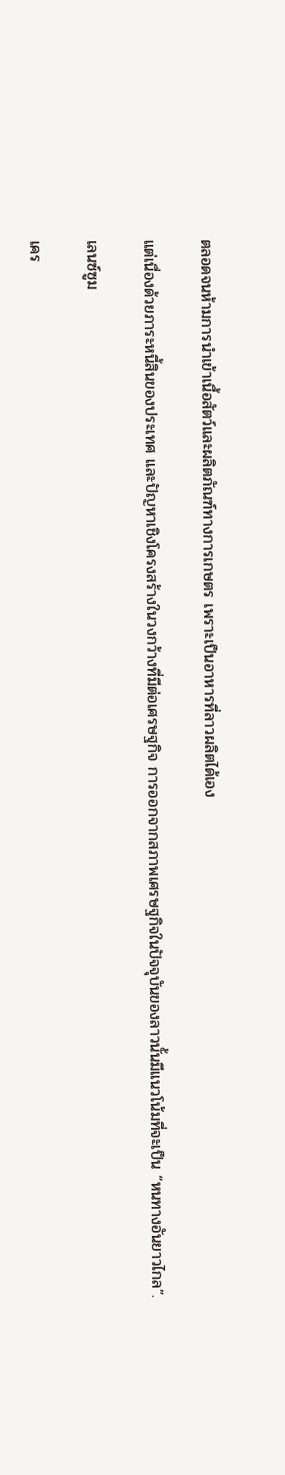ตลอดจนห้ามการนำเข้าเนื้อสัตว์และผลิตภัณฑ์ทางการเกษตร เพราะเป็นอาหารที่ลาวผลิตได้เอง

แต่เนื่องด้วยภาระหนี้สินของประเทศ และปัญหาเชิงโครงสร้างในวงกว้างที่มีต่อเศรษฐกิจ การออกจากสภาพเศรษฐกิจในปัจจุบันของลาวนั้นมีแนวโน้มที่จะเป็น “หนทางอันยาวไกล”.

เลนซ์ซูม

เคร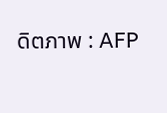ดิตภาพ : AFP